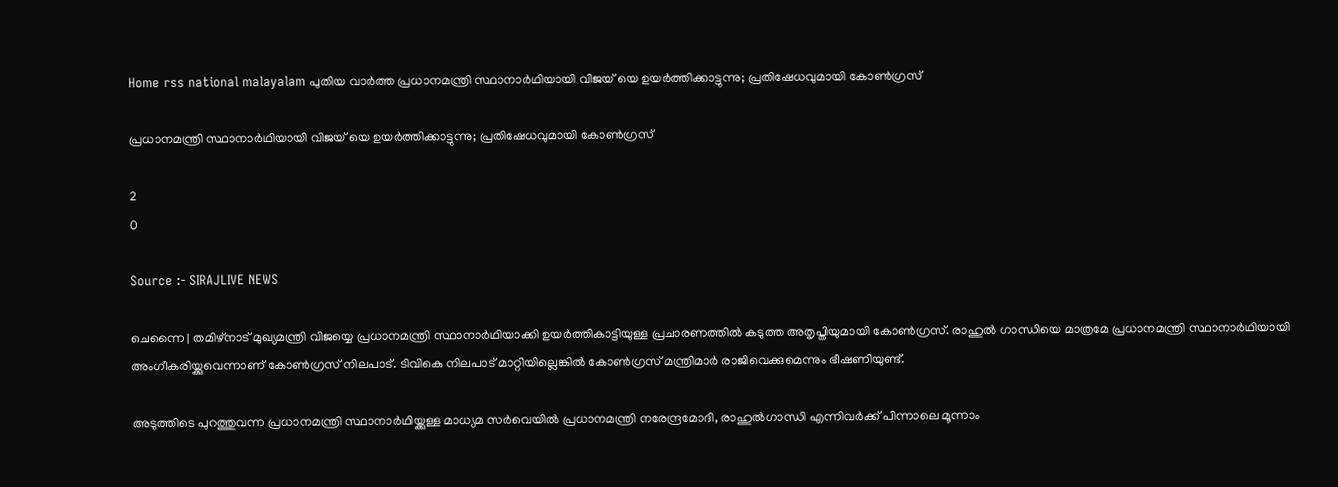Home rss national malayalam പുതിയ വാർത്ത പ്രധാനമന്ത്രി സ്ഥാനാര്‍ഥിയായി വിജയ് യെ ഉയര്‍ത്തിക്കാട്ടുന്നു; പ്രതിഷേധവുമായി കോണ്‍ഗ്രസ്

പ്രധാനമന്ത്രി സ്ഥാനാര്‍ഥിയായി വിജയ് യെ ഉയര്‍ത്തിക്കാട്ടുന്നു; പ്രതിഷേധവുമായി കോണ്‍ഗ്രസ്

2
0

Source :- SIRAJLIVE NEWS

ചെന്നൈ | തമിഴ്നാട് മുഖ്യമന്ത്രി വിജയ്യെ പ്രധാനമന്ത്രി സ്ഥാനാര്‍ഥിയാക്കി ഉയര്‍ത്തികാട്ടിയുള്ള പ്രചാരണത്തില്‍ കടുത്ത അതൃപ്തിയുമായി കോണ്‍ഗ്രസ്. രാഹുല്‍ ഗാന്ധിയെ മാത്രമേ പ്രധാനമന്ത്രി സ്ഥാനാര്‍ഥിയായി അംഗീകരിയ്ക്കുവെന്നാണ് കോണ്‍ഗ്രസ് നിലപാട്. ടിവികെ നിലപാട് മാറ്റിയില്ലെങ്കില്‍ കോണ്‍ഗ്രസ് മന്ത്രിമാര്‍ രാജിവെക്കുമെന്നും ഭീഷണിയുണ്ട്.

അടുത്തിടെ പുറത്തുവന്ന പ്രധാനമന്ത്രി സ്ഥാനാര്‍ഥിയ്ക്കുള്ള മാധ്യമ സര്‍വെയില്‍ പ്രധാനമന്ത്രി നരേന്ദ്രമോദി, രാഹുല്‍ഗാന്ധി എന്നിവര്‍ക്ക് പിന്നാലെ മൂന്നാം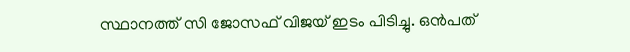സ്ഥാനത്ത് സി ജോസഫ് വിജയ് ഇടം പിടിച്ചു. ഒന്‍പത്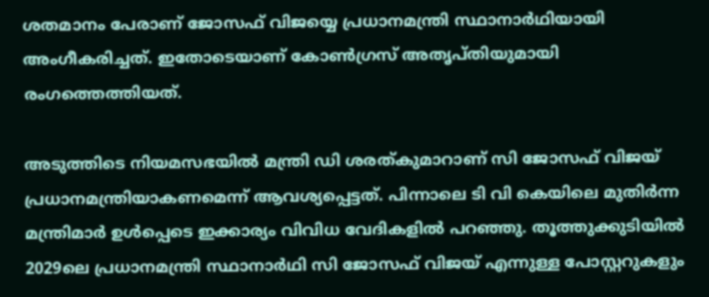ശതമാനം പേരാണ് ജോസഫ് വിജയ്യെ പ്രധാനമന്ത്രി സ്ഥാനാര്‍ഥിയായി അംഗീകരിച്ചത്. ഇതോടെയാണ് കോണ്‍ഗ്രസ് അതൃപ്തിയുമായി രംഗത്തെത്തിയത്.

അടുത്തിടെ നിയമസഭയില്‍ മന്ത്രി ഡി ശരത്കുമാറാണ് സി ജോസഫ് വിജയ് പ്രധാനമന്ത്രിയാകണമെന്ന് ആവശ്യപ്പെട്ടത്. പിന്നാലെ ടി വി കെയിലെ മുതിര്‍ന്ന മന്ത്രിമാര്‍ ഉള്‍പ്പെടെ ഇക്കാര്യം വിവിധ വേദികളില്‍ പറഞ്ഞു. തൂത്തുക്കുടിയില്‍ 2029ലെ പ്രധാനമന്ത്രി സ്ഥാനാര്‍ഥി സി ജോസഫ് വിജയ് എന്നുള്ള പോസ്റ്ററുകളും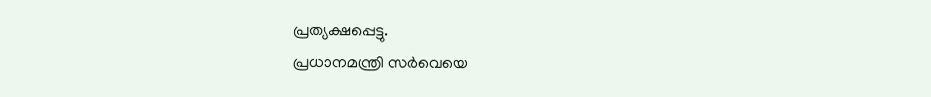പ്രത്യക്ഷപ്പെട്ടു.
പ്രധാനമന്ത്രി സര്‍വെയെ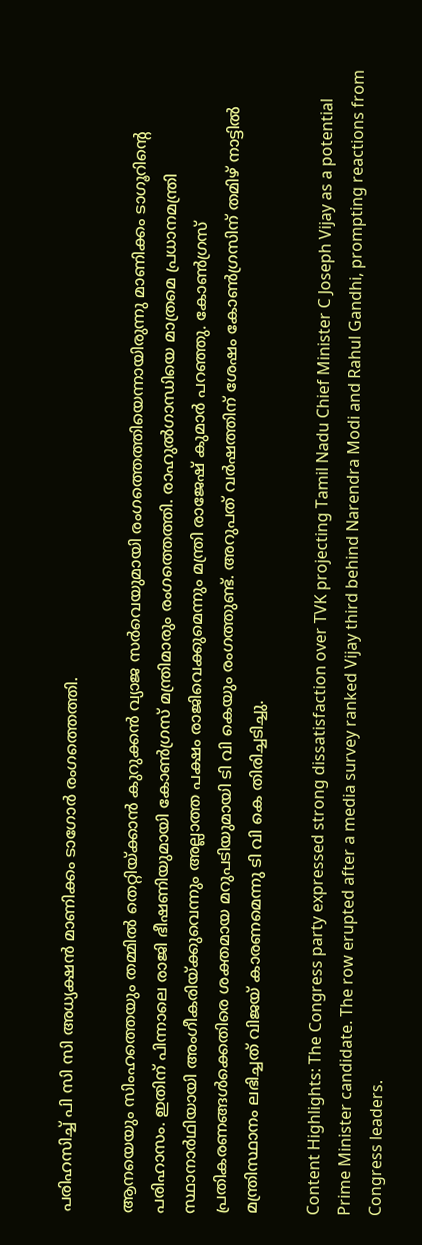പരിഹസിച്ച് പി സി സി അധ്യക്ഷന്‍ മാണിക്കം ടാഗോര്‍ രംഗത്തെത്തി.

ആനയെയും സിംഹത്തെയും തമ്മില്‍ തെറ്റിയ്ക്കാന്‍ കുറുക്കന്‍ വ്യാജ സര്‍വെയുമായി രംഗത്തെത്തിയെന്നായിരുന്നു മാണിക്കം ടാഗൂറിന്റെ പരിഹാസം. ഇതിന് പിന്നാലെ രാജി ഭീഷണിയുമായി കോണ്‍ഗ്രസ് മന്ത്രിമാരും രംഗത്തെത്തി. രാഹുല്‍ഗാന്ധിയെ മാത്രമെ പ്രധാനമന്ത്രി സ്ഥാനാര്‍ഥിയായി അംഗീകരിയ്ക്കുവെന്നും അല്ലാത്ത പക്ഷം രാജിവെക്കുമെന്നും മന്ത്രി രാജേഷ് കുമാര്‍ പറഞ്ഞു. കോണ്‍ഗ്രസ് പ്രതികരണങ്ങള്‍ക്കെതിരെ ശക്തമായ മറുപടിയുമായി ടി വി കെയും രംഗത്തുണ്ട്. അറുപത് വര്‍ഷത്തിന് ശേഷം കോണ്‍ഗ്രസിന് തമിഴ് നാട്ടില്‍ മന്ത്രിസ്ഥാനം ലഭിച്ചത് വിജയ് കാരണമെന്നു ടി വി കെ തിരിച്ചടിച്ചു.

Content Highlights: The Congress party expressed strong dissatisfaction over TVK projecting Tamil Nadu Chief Minister C Joseph Vijay as a potential Prime Minister candidate. The row erupted after a media survey ranked Vijay third behind Narendra Modi and Rahul Gandhi, prompting reactions from Congress leaders.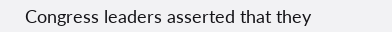Congress leaders asserted that they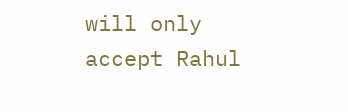will only accept Rahul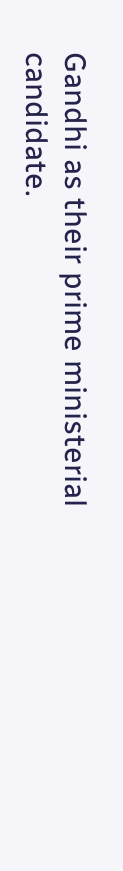Gandhi as their prime ministerial candidate.